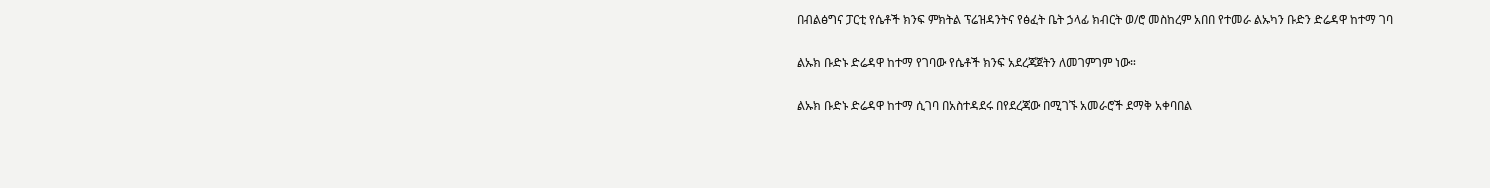በብልፅግና ፓርቲ የሴቶች ክንፍ ምክትል ፕሬዝዳንትና የፅፈት ቤት ኃላፊ ክብርት ወ/ሮ መስከረም አበበ የተመራ ልኡካን ቡድን ድሬዳዋ ከተማ ገባ

ልኡክ ቡድኑ ድሬዳዋ ከተማ የገባው የሴቶች ክንፍ አደረጃጀትን ለመገምገም ነው።

ልኡክ ቡድኑ ድሬዳዋ ከተማ ሲገባ በአስተዳደሩ በየደረጃው በሚገኙ አመራሮች ደማቅ አቀባበል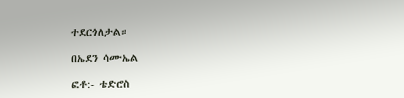ተደርጎለታል።

በኤደን ሳሙኤል

ፎቶ:- ቴድሮስ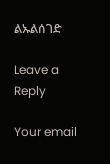ልኡልሰገድ

Leave a Reply

Your email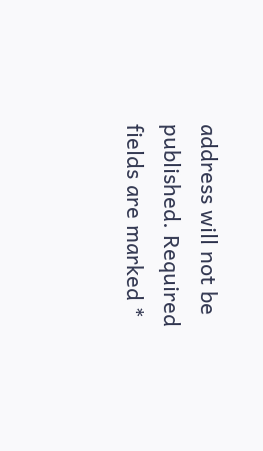address will not be published. Required fields are marked *